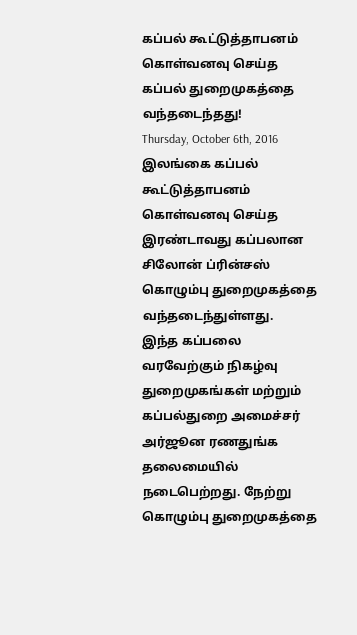கப்பல் கூட்டுத்தாபனம் கொள்வனவு செய்த கப்பல் துறைமுகத்தை வந்தடைந்தது!
Thursday, October 6th, 2016
இலங்கை கப்பல் கூட்டுத்தாபனம் கொள்வனவு செய்த இரண்டாவது கப்பலான சிலோன் ப்ரின்சஸ் கொழும்பு துறைமுகத்தை வந்தடைந்துள்ளது.
இந்த கப்பலை வரவேற்கும் நிகழ்வு துறைமுகங்கள் மற்றும் கப்பல்துறை அமைச்சர் அர்ஜூன ரணதுங்க தலைமையில் நடைபெற்றது. நேற்று கொழும்பு துறைமுகத்தை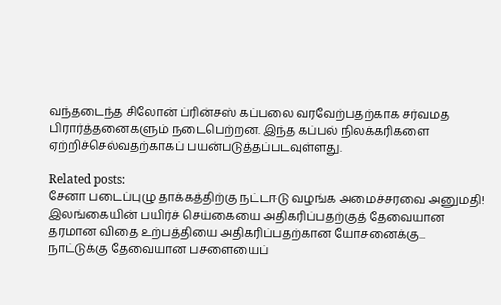வந்தடைந்த சிலோன் ப்ரின்சஸ் கப்பலை வரவேற்பதற்காக சர்வமத பிரார்த்தனைகளும் நடைபெற்றன. இந்த கப்பல் நிலக்கரிகளை ஏற்றிச்செல்வதற்காகப் பயன்படுத்தப்படவுள்ளது.

Related posts:
சேனா படைப்புழு தாக்கத்திற்கு நட்டஈடு வழங்க அமைச்சரவை அனுமதி!
இலங்கையின் பயிர்ச் செய்கையை அதிகரிப்பதற்குத் தேவையான தரமான விதை உற்பத்தியை அதிகரிப்பதற்கான யோசனைக்கு...
நாட்டுக்கு தேவையான பசளையைப்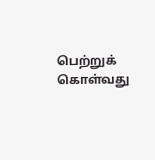பெற்றுக் கொள்வது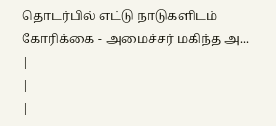தொடர்பில் எட்டு நாடுகளிடம் கோரிக்கை - அமைச்சர் மகிந்த அ...
|
|
|